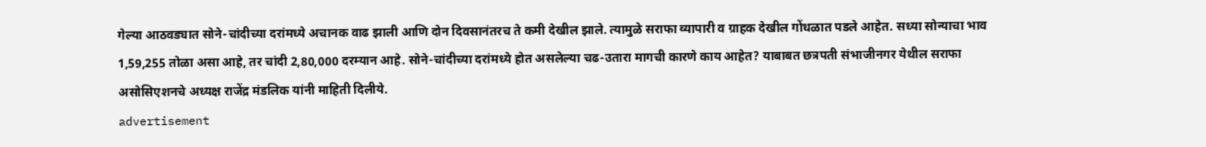गेल्या आठवड्यात सोने-चांदीच्या दरांमध्ये अचानक वाढ झाली आणि दोन दिवसानंतरच ते कमी देखील झाले. त्यामुळे सराफा व्यापारी व ग्राहक देखील गोंधळात पडले आहेत. सध्या सोन्याचा भाव 1,59,255 तोळा असा आहे, तर चांदी 2,80,000 दरम्यान आहे. सोने-चांदीच्या दरांमध्ये होत असलेल्या चढ-उतारा मागची कारणे काय आहेत? याबाबत छत्रपती संभाजीनगर येथील सराफा असोसिएशनचे अध्यक्ष राजेंद्र मंडलिक यांनी माहिती दिलीये.
advertisement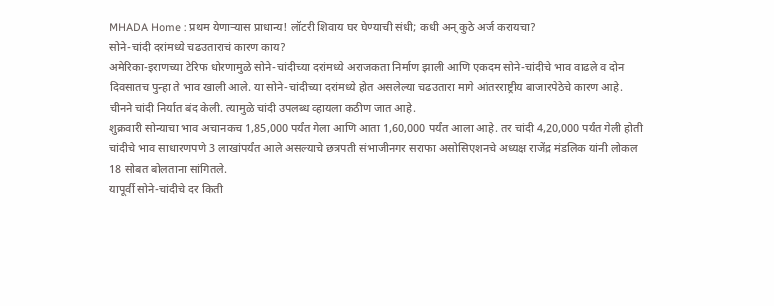MHADA Home : प्रथम येणाऱ्यास प्राधान्य! लॉटरी शिवाय घर घेण्याची संधी; कधी अन् कुठे अर्ज करायचा?
सोने-चांदी दरांमध्ये चढउताराचं कारण काय?
अमेरिका-इराणच्या टेरिफ धोरणामुळे सोने-चांदीच्या दरांमध्ये अराजकता निर्माण झाली आणि एकदम सोने-चांदीचे भाव वाढले व दोन दिवसातच पुन्हा ते भाव खाली आले. या सोने-चांदीच्या दरांमध्ये होत असलेल्या चढउतारा मागे आंतरराष्ट्रीय बाजारपेठेचे कारण आहे. चीनने चांदी निर्यात बंद केली. त्यामुळे चांदी उपलब्ध व्हायला कठीण जात आहे.
शुक्रवारी सोन्याचा भाव अचानकच 1,85,000 पर्यंत गेला आणि आता 1,60,000 पर्यंत आला आहे. तर चांदी 4,20,000 पर्यंत गेली होती चांदीचे भाव साधारणपणे 3 लाखांपर्यंत आले असल्याचे छत्रपती संभाजीनगर सराफा असोसिएशनचे अध्यक्ष राजेंद्र मंडलिक यांनी लोकल 18 सोबत बोलताना सांगितले.
यापूर्वी सोने-चांदीचे दर किती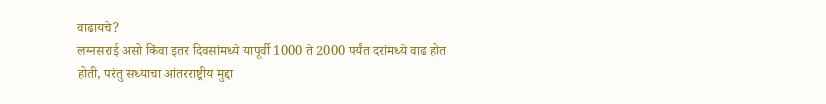वाढायचे?
लग्नसराई असो किंवा इतर दिवसांमध्ये यापूर्वी 1000 ते 2000 पर्यंत दरांमध्ये वाढ होत होती, परंतु सध्याचा आंतरराष्ट्रीय मुद्दा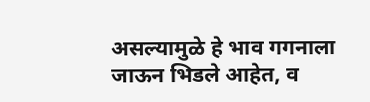असल्यामुळे हे भाव गगनाला जाऊन भिडले आहेत, व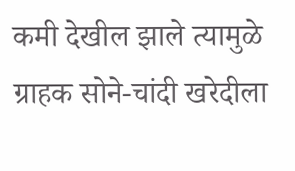कमी देखील झाले त्यामुळे ग्राहक सोने-चांदी खरेदीला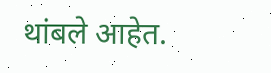थांबले आहेत.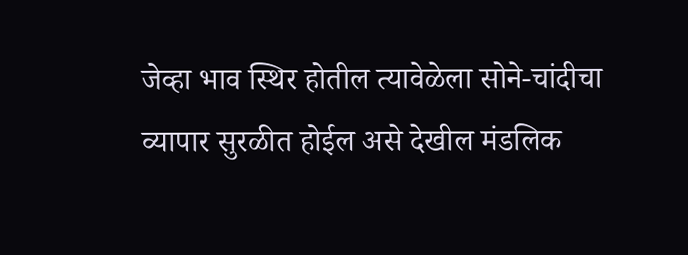जेव्हा भाव स्थिर होतील त्यावेळेला सोने-चांदीचा व्यापार सुरळीत होईल असे देखील मंडलिक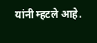यांनी म्हटले आहे.